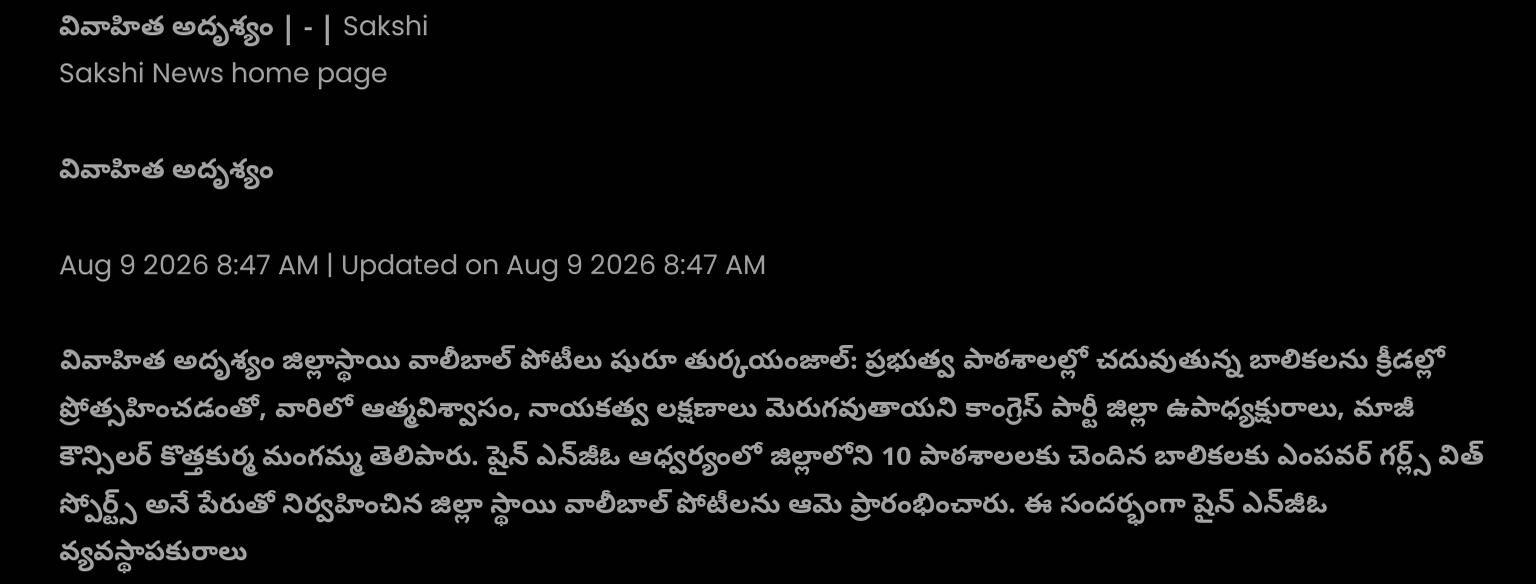వివాహిత అదృశ్యం | - | Sakshi
Sakshi News home page

వివాహిత అదృశ్యం

Aug 9 2026 8:47 AM | Updated on Aug 9 2026 8:47 AM

వివాహిత అదృశ్యం జిల్లాస్థాయి వాలీబాల్‌ పోటీలు షురూ తుర్కయంజాల్‌: ప్రభుత్వ పాఠశాలల్లో చదువుతున్న బాలికలను క్రీడల్లో ప్రోత్సహించడంతో, వారిలో ఆత్మవిశ్వాసం, నాయకత్వ లక్షణాలు మెరుగవుతాయని కాంగ్రెస్‌ పార్టీ జిల్లా ఉపాధ్యక్షురాలు, మాజీ కౌన్సిలర్‌ కొత్తకుర్మ మంగమ్మ తెలిపారు. షైన్‌ ఎన్‌జీఓ ఆధ్వర్యంలో జిల్లాలోని 10 పాఠశాలలకు చెందిన బాలికలకు ఎంపవర్‌ గర్ల్స్‌ విత్‌ స్పోర్ట్స్‌ అనే పేరుతో నిర్వహించిన జిల్లా స్థాయి వాలీబాల్‌ పోటీలను ఆమె ప్రారంభించారు. ఈ సందర్భంగా షైన్‌ ఎన్‌జీఓ వ్యవస్థాపకురాలు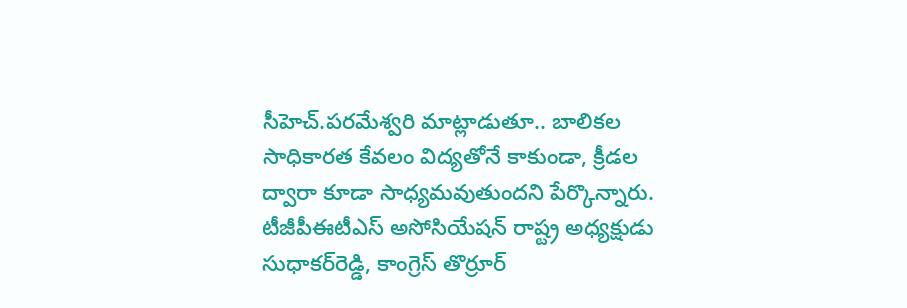సీహెచ్‌.పరమేశ్వరి మాట్లాడుతూ.. బాలికల సాధికారత కేవలం విద్యతోనే కాకుండా, క్రీడల ద్వారా కూడా సాధ్యమవుతుందని పేర్కొన్నారు. టీజీపీఈటీఎస్‌ అసోసియేషన్‌ రాష్ట్ర అధ్యక్షుడు సుధాకర్‌రెడ్డి, కాంగ్రెస్‌ తొర్రూర్‌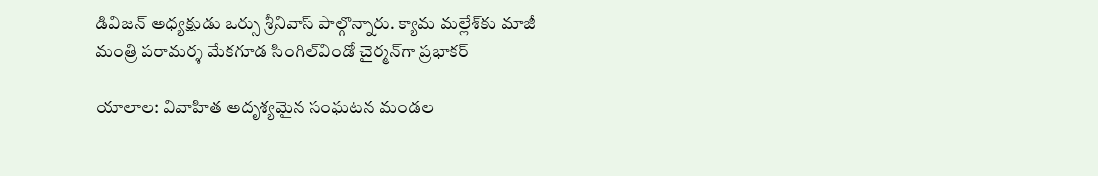డివిజన్‌ అధ్యక్షుడు ఒర్సు శ్రీనివాస్‌ పాల్గొన్నారు. క్యామ మల్లేశ్‌కు మాజీ మంత్రి పరామర్శ మేకగూడ సింగిల్‌విండో చైర్మన్‌గా ప్రభాకర్‌

యాలాల: వివాహిత అదృశ్యమైన సంఘటన మండల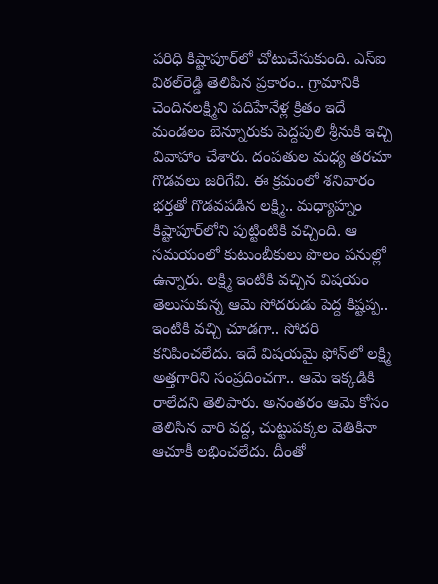పరిధి కిష్టాపూర్‌లో చోటుచేసుకుంది. ఎస్‌ఐ విఠల్‌రెడ్డి తెలిపిన ప్రకారం.. గ్రామానికి చెందినలక్ష్మిని పదిహేనేళ్ల క్రితం ఇదే మండలం బెన్నూరుకు పెద్దపులి శ్రీనుకి ఇచ్చి వివాహాం చేశారు. దంపతుల మధ్య తరచూ గొడవలు జరిగేవి. ఈ క్రమంలో శనివారం భర్తతో గొడవపడిన లక్ష్మి.. మధ్యాహ్నం కిష్టాపూర్‌లోని పుట్టింటికి వచ్చింది. ఆ సమయంలో కుటుంబీకులు పొలం పనుల్లో ఉన్నారు. లక్ష్మి ఇంటికి వచ్చిన విషయం తెలుసుకున్న ఆమె సోదరుడు పెద్ద కిష్టప్ప.. ఇంటికి వచ్చి చూడగా.. సోదరి కనిపించలేదు. ఇదే విషయమై ఫోన్‌లో లక్ష్మి అత్తగారిని సంప్రదించగా.. ఆమె ఇక్కడికి రాలేదని తెలిపారు. అనంతరం ఆమె కోసం తెలిసిన వారి వద్ద, చుట్టుపక్కల వెతికినా ఆచూకీ లభించలేదు. దీంతో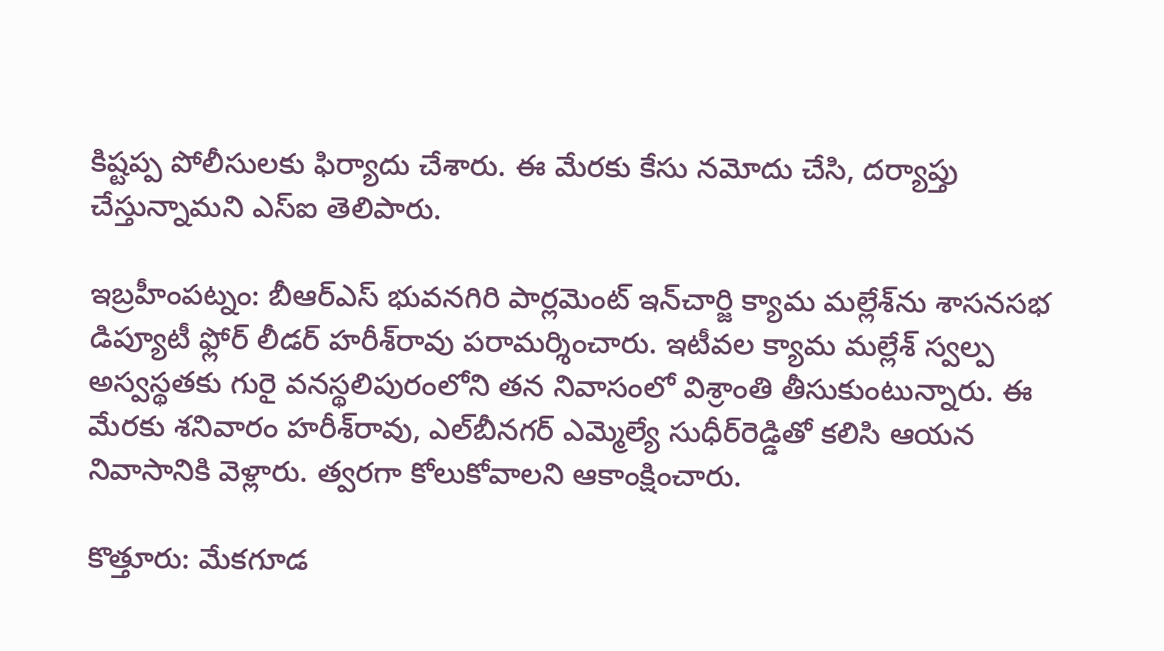కిష్టప్ప పోలీసులకు ఫిర్యాదు చేశారు. ఈ మేరకు కేసు నమోదు చేసి, దర్యాప్తు చేస్తున్నామని ఎస్‌ఐ తెలిపారు.

ఇబ్రహీంపట్నం: బీఆర్‌ఎస్‌ భువనగిరి పార్లమెంట్‌ ఇన్‌చార్జి క్యామ మల్లేశ్‌ను శాసనసభ డిప్యూటీ ఫ్లోర్‌ లీడర్‌ హరీశ్‌రావు పరామర్శించారు. ఇటీవల క్యామ మల్లేశ్‌ స్వల్ప అస్వస్థతకు గురై వనస్థలిపురంలోని తన నివాసంలో విశ్రాంతి తీసుకుంటున్నారు. ఈ మేరకు శనివారం హరీశ్‌రావు, ఎల్‌బీనగర్‌ ఎమ్మెల్యే సుధీర్‌రెడ్డితో కలిసి ఆయన నివాసానికి వెళ్లారు. త్వరగా కోలుకోవాలని ఆకాంక్షించారు.

కొత్తూరు: మేకగూడ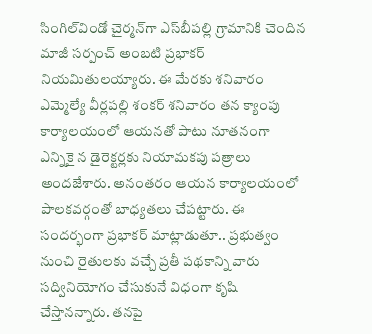సింగిల్‌విండో చైర్మన్‌గా ఎస్‌బీపల్లి గ్రామానికి చెందిన మాజీ సర్పంచ్‌ అంబటి ప్రభాకర్‌ నియమితులయ్యారు. ఈ మేరకు శనివారం ఎమ్మెల్యే వీర్లపల్లి శంకర్‌ శనివారం తన క్యాంపు కార్యాలయంలో ఆయనతో పాటు నూతనంగా ఎన్నికై న డైరెక్టర్లకు నియామకపు పత్రాలు అందజేశారు. అనంతరం ఆయన కార్యాలయంలో పాలకవర్గంతో బాధ్యతలు చేపట్టారు. ఈ సందర్భంగా ప్రభాకర్‌ మాట్లాడుతూ.. ప్రభుత్వం నుంచి రైతులకు వచ్చే ప్రతీ పథకాన్ని వారు సద్వినియోగం చేసుకునే విధంగా కృషి చేస్తానన్నారు. తనపై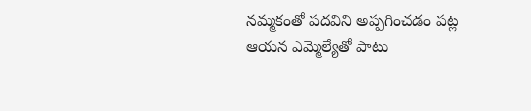నమ్మకంతో పదవిని అప్పగించడం పట్ల ఆయన ఎమ్మెల్యేతో పాటు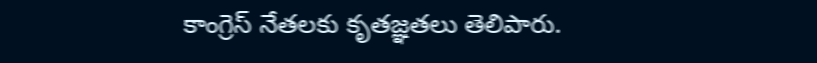కాంగ్రెస్‌ నేతలకు కృతజ్ఞతలు తెలిపారు.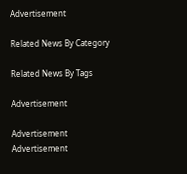Advertisement

Related News By Category

Related News By Tags

Advertisement

Advertisement
Advertisement